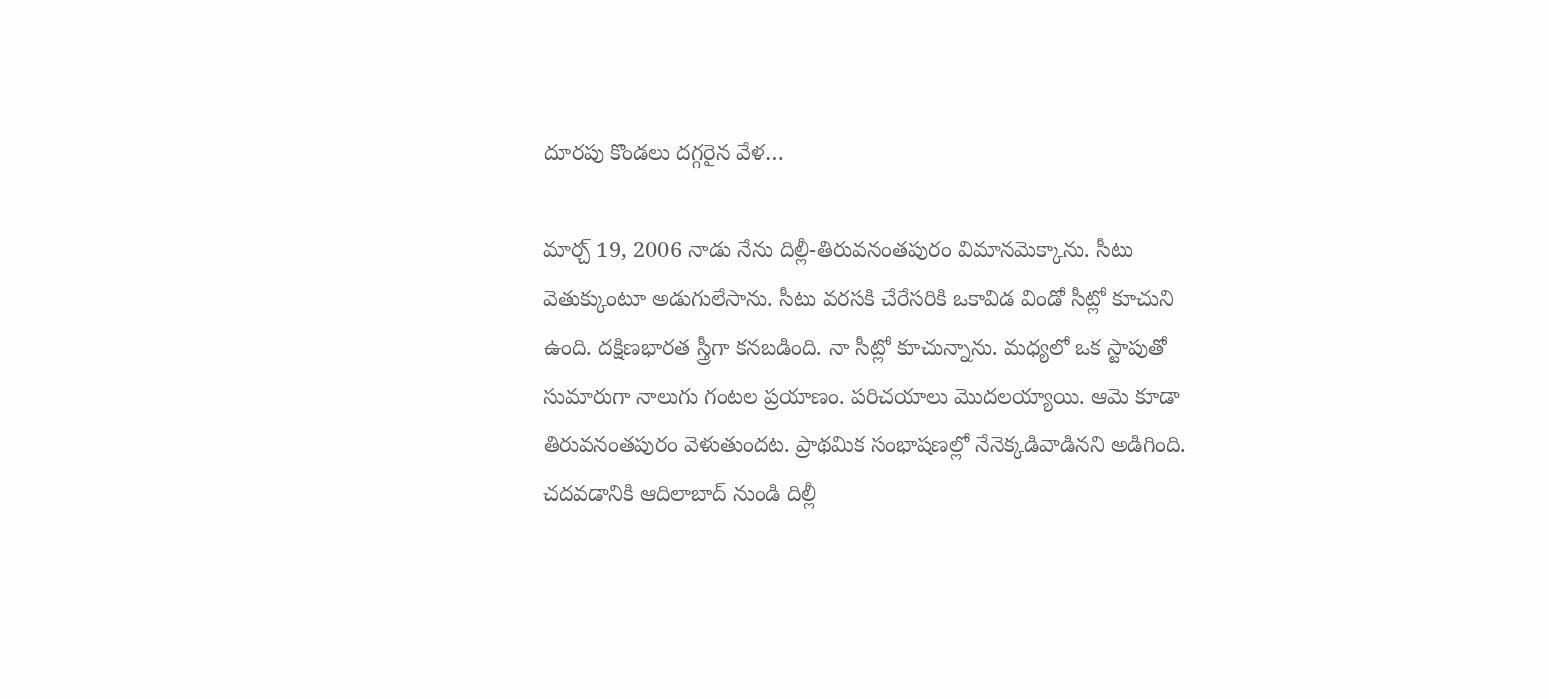దూరపు కొండలు దగ్గరైన వేళ…

మార్చ్ 19, 2006 నాడు నేను దిల్లీ-తిరువనంతపురం విమానమెక్కాను. సీటు వెతుక్కుంటూ అడుగులేసాను. సీటు వరసకి చేరేసరికి ఒకావిడ విండో సీట్లో కూచుని ఉంది. దక్షిణభారత స్త్రీగా కనబడింది. నా సీట్లో కూచున్నాను. మధ్యలో ఒక స్టాపుతో సుమారుగా నాలుగు గంటల ప్రయాణం. పరిచయాలు మొదలయ్యాయి. ఆమె కూడా తిరువనంతపురం వెళుతుందట. ప్రాథమిక సంభాషణల్లో నేనెక్కడివాడినని అడిగింది. చదవడానికి ఆదిలాబాద్ నుండి దిల్లీ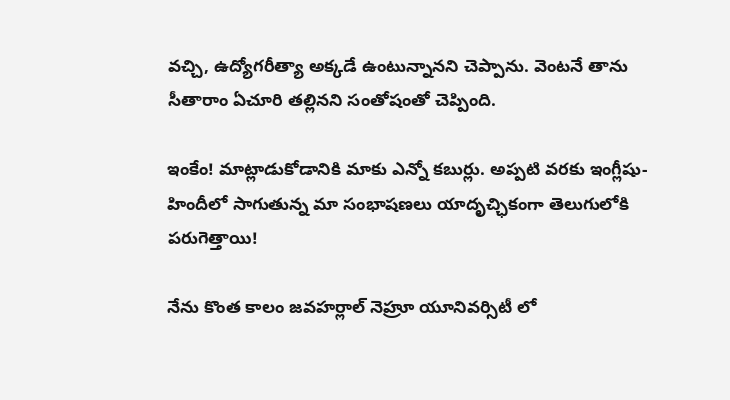వచ్చి, ఉద్యోగరీత్యా అక్కడే ఉంటున్నానని చెప్పాను. వెంటనే తాను సీతారాం ఏచూరి తల్లినని సంతోషంతో చెప్పింది.

ఇంకేం! మాట్లాడుకోడానికి మాకు ఎన్నో కబుర్లు. అప్పటి వరకు ఇంగ్లీషు-హిందీలో సాగుతున్న మా సంభాషణలు యాదృచ్ఛికంగా తెలుగులోకి పరుగెత్తాయి!

నేను కొంత కాలం జవహర్లాల్ నెహ్రూ యూనివర్సిటీ లో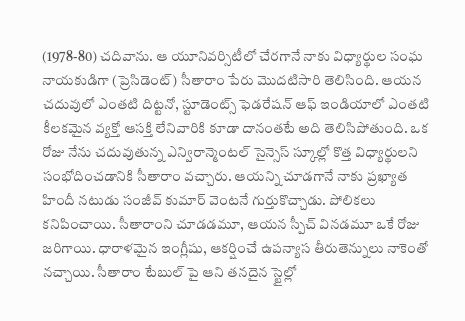(1978-80) చదివాను. ఆ యూనివర్సిటీలో చేరగానే నాకు విధ్యార్థుల సంఘ నాయకుడిగా (ప్రెసిడెంట్) సీతారాం పేరు మొదటిసారి తెలిసింది. ఆయన చదువులో ఎంతటి దిట్టనో, స్టూడెంట్స్ ఫెడరేషన్ ఆఫ్ ఇండియాలో ఎంతటి కీలకమైన వ్యక్తో ఆసక్తి లేనివారికి కూడా దానంతటే అది తెలిసిపోతుంది. ఒక రోజు నేను చదువుతున్న ఎన్విరాన్మెంటల్ సైన్సెస్ స్కూల్లో కొత్త విధ్యార్థులని సంభోదించడానికి సీతారాం వచ్చారు. ఆయన్ని చూడగానే నాకు ప్రఖ్యాత హిందీ నటుడు సంజీవ్ కుమార్ వెంటనే గుర్తుకొచ్చాడు. పోలికలు కనిపించాయి. సీతారాంని చూడడమూ, ఆయన స్పీచ్ వినడమూ ఒకే రోజు జరిగాయి. ధారాళమైన ఇంగ్లీషు, ఆకర్షించే ఉపన్యాస తీరుతెన్నులు నాకెంతో నచ్చాయి. సీతారాం టేబుల్ పై ఆని తనదైన స్టైల్లో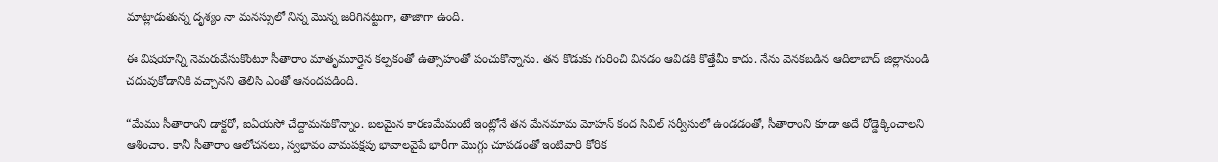మాట్లాడుతున్న దృశ్యం నా మనస్సులో నిన్న మొన్న జరిగినట్టుగా, తాజాగా ఉంది.

ఈ విషయాన్ని నెమరువేసుకొంటూ సీతారాం మాతృమూర్తైన కల్పకంతో ఉత్సాహంతో పంచుకొన్నాను. తన కొడుకు గురించి వినడం ఆవిడకి కొత్తేమీ కాదు. నేను వెనకబడిన ఆదిలాబాద్ జిల్లానుండి చదువుకోడానికి వచ్చానని తెలిసి ఎంతో ఆనందపడింది.

“మేము సీతారాంని డాక్టరో, ఐఏయసో చేద్దామనుకొన్నాం. బలమైన కారణమేమంటే ఇంట్లోనే తన మేనమామ మోహన్ కంద సివిల్ సర్వీసులో ఉండడంతో, సీతారాంని కూడా అదే రోడ్డెక్కించాలని ఆశించాం. కానీ సీతారాం ఆలోచనలు, స్వభావం వామపక్షపు భావాలవైపే భారీగా మొగ్గు చూపడంతో ఇంటివారి కోరిక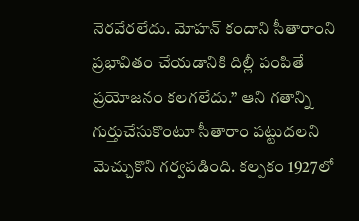నెరవేరలేదు. మోహన్ కందాని సీతారాంని ప్రభావితం చేయడానికి దిల్లీ పంపితే ప్రయోజనం కలగలేదు.” ఆని గతాన్ని గుర్తుచేసుకొంటూ సీతారాం పట్టుదలని మెచ్చుకొని గర్వపడింది. కల్పకం 1927లో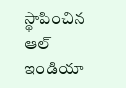స్థాపించిన ఆల్ ఇండియా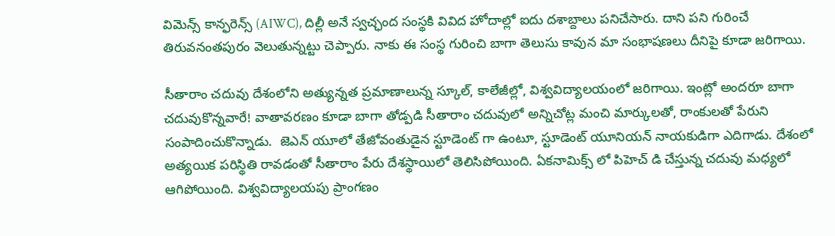విమెన్స్ కాన్ఫరెన్స్ (AIWC), దిల్లీ అనే స్వచ్ఛంద సంస్థకి వివిద హోదాల్లో ఐదు దశాబ్దాలు పనిచేసారు. దాని పని గురించే తిరువనంతపురం వెలుతున్నట్టు చెప్పారు. నాకు ఈ సంస్థ గురించి బాగా తెలుసు కావున మా సంభాషణలు దీనిపై కూడా జరిగాయి.

సీతారాం చదువు దేశంలోని అత్యున్నత ప్రమాణాలున్న స్కూల్, కాలేజీల్లో, విశ్వవిద్యాలయంలో జరిగాయి. ఇంట్లో అందరూ బాగా చదువుకొన్నవారే! వాతావరణం కూడా బాగా తోడ్పడి సీతారాం చదువులో అన్నిచోట్ల మంచి మార్కులతో, రాంకులతో పేరుని సంపాదించుకొన్నాడు.  జెఎన్ యూలో తేజోవంతుడైన స్టూడెంట్ గా ఉంటూ, స్టూడెంట్ యూనియన్ నాయకుడిగా ఎదిగాడు. దేశంలో అత్యయిక పరిస్థితి రావడంతో సీతారాం పేరు దేశస్థాయిలో తెలిసిపోయింది. ఏకనామిక్స్ లో పిహెచ్ డి చేస్తున్న చదువు మధ్యలో ఆగిపోయింది. విశ్వవిద్యాలయపు ప్రాంగణం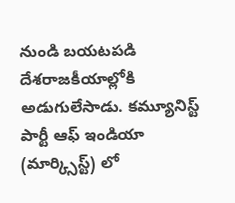నుండి బయటపడి దేశరాజకీయాల్లోకి అడుగులేసాడు. కమ్యూనిస్ట్ పార్టీ ఆఫ్ ఇండియా (మార్క్సిస్ట్) లో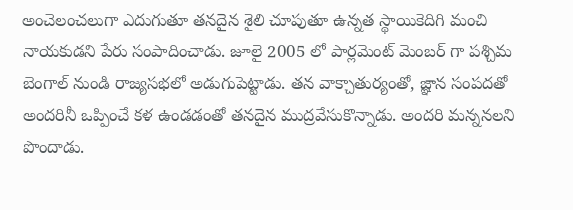అంచెలంచలుగా ఎదుగుతూ తనదైన శైలి చూపుతూ ఉన్నత స్థాయికెదిగి మంచి నాయకుడని పేరు సంపాదించాడు. జూలై 2005 లో పార్లమెంట్ మెంబర్ గా పశ్చిమ బెంగాల్ నుండి రాజ్యసభలో అడుగుపెట్టాడు. తన వాక్చాతుర్యంతో, జ్ఞాన సంపదతో అందరినీ ఒప్పించే కళ ఉండడంతో తనదైన ముద్రవేసుకొన్నాడు. అందరి మన్ననలని పొందాడు.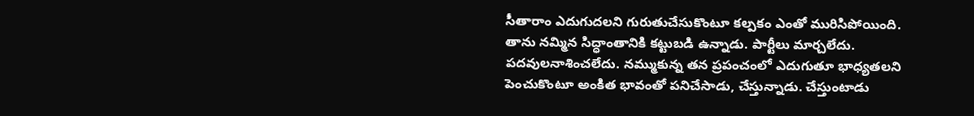సీతారాం ఎదుగుదలని గురుతుచేసుకొంటూ కల్పకం ఎంతో మురిసిపోయింది. తాను నమ్మిన సిద్ధాంతానికి కట్టుబడి ఉన్నాడు. పార్టీలు మార్చలేదు. పదవులనాశించలేదు. నమ్ముకున్న తన ప్రపంచంలో ఎదుగుతూ భాధ్యతలని పెంచుకొంటూ అంకిత భావంతో పనిచేసాడు, చేస్తున్నాడు. చేస్తుంటాడు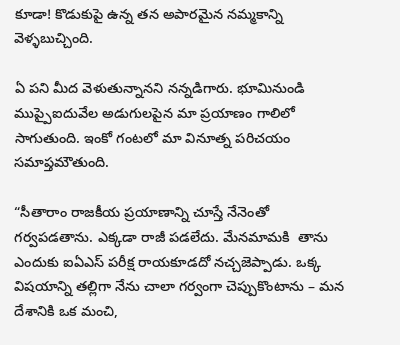కూడా! కొడుకుపై ఉన్న తన అపారమైన నమ్మకాన్ని వెళ్ళబుచ్చింది.

ఏ పని మీద వెళుతున్నానని నన్నడిగారు. భూమినుండి ముప్పైఐదువేల అడుగులపైన మా ప్రయాణం గాలిలో సాగుతుంది. ఇంకో గంటలో మా వినూత్న పరిచయం సమాప్తమౌతుంది.

“సీతారాం రాజకీయ ప్రయాణాన్ని చూస్తే నేనెంతో గర్వపడతాను. ఎక్కడా రాజీ పడలేదు. మేనమామకి  తాను ఎందుకు ఐ‌ఏఎస్ పరీక్ష రాయకూడదో నచ్చజెప్పాడు. ఒక్క విషయాన్ని తల్లిగా నేను చాలా గర్వంగా చెప్పుకొంటాను – మన దేశానికి ఒక మంచి,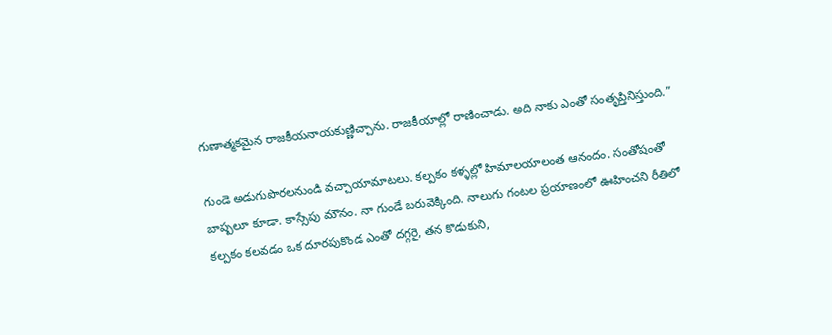గుణాత్మకమైన రాజకీయనాయకుణ్ణిచ్చాను. రాజకీయాల్లో రాణించాడు. అది నాకు ఎంతో సంతృప్తినిస్తుంది.”

గుండె అడుగుపొరలనుండి వచ్చాయామాటలు. కల్పకం కళ్ళల్లో హిమాలయాలంత ఆనందం. సంతోషంతో బాష్పలూ కూడా. కాస్సేపు మౌనం. నా గుండే బరువెక్కింది. నాలుగు గంటల ప్రయాణంలో ఊహించని రీతిలో కల్పకం కలవడం ఒక దూరపుకొండ ఎంతో దగ్గరై, తన కొడుకుని,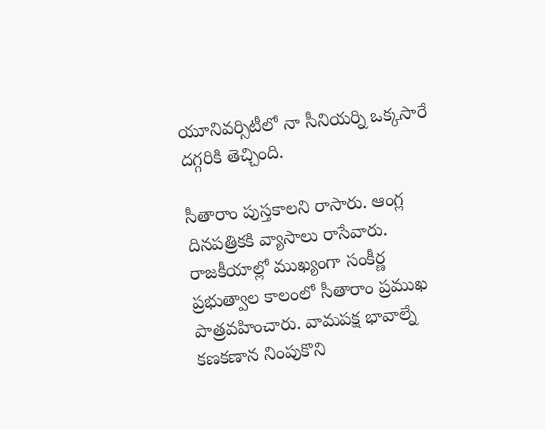యూనివర్సిటీలో నా సీనియర్ని ఒక్కసారే దగ్గరికి తెచ్చింది.

సీతారాం పుస్తకాలని రాసారు. ఆంగ్ల దినపత్రికకి వ్యాసాలు రాసేవారు. రాజకీయాల్లో ముఖ్యంగా సంకీర్ణ ప్రభుత్వాల కాలంలో సీతారాం ప్రముఖ పాత్రవహించారు. వామపక్ష భావాల్నే కణకణాన నింపుకొని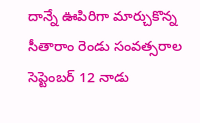దాన్నే ఊపిరిగా మార్చుకొన్న సీతారాం రెండు సంవత్సరాల సెప్టెంబర్ 12 నాడు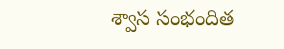శ్వాస సంభందిత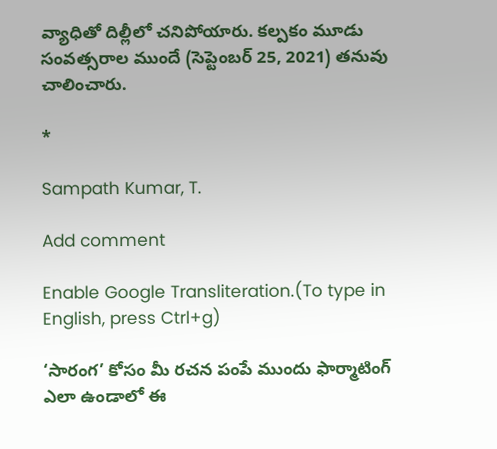వ్యాధితో దిల్లీలో చనిపోయారు. కల్పకం మూడు సంవత్సరాల ముందే (సెప్టెంబర్ 25, 2021) తనువు చాలించారు.

*

Sampath Kumar, T.

Add comment

Enable Google Transliteration.(To type in English, press Ctrl+g)

‘సారంగ’ కోసం మీ రచన పంపే ముందు ఫార్మాటింగ్ ఎలా ఉండాలో ఈ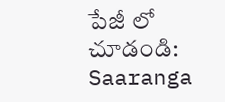పేజీ లో చూడండి: Saaranga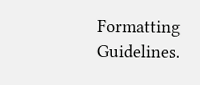Formatting Guidelines.